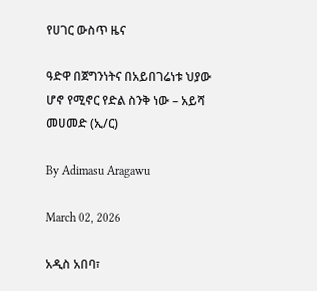የሀገር ውስጥ ዜና

ዓድዋ በጀግንነትና በአይበገሬነቱ ህያው ሆኖ የሚኖር የድል ስንቅ ነው – አይሻ መሀመድ (ኢ/ር)

By Adimasu Aragawu

March 02, 2026

አዲስ አበባ፣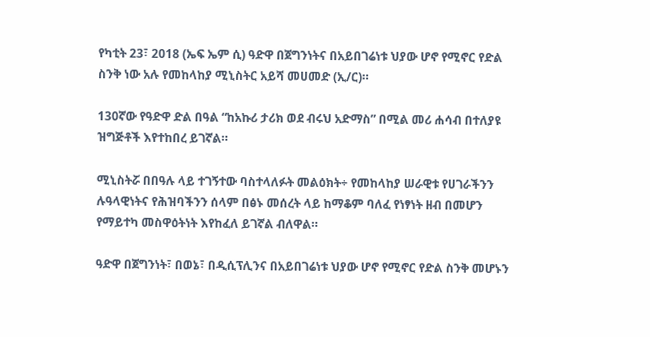የካቲት 23፣ 2018 (ኤፍ ኤም ሲ) ዓድዋ በጀግንነትና በአይበገሬነቱ ህያው ሆኖ የሚኖር የድል ስንቅ ነው አሉ የመከላከያ ሚኒስትር አይሻ መሀመድ (ኢ/ር)።

130ኛው የዓድዋ ድል በዓል “ከአኩሪ ታሪክ ወደ ብሩህ አድማስ” በሚል መሪ ሐሳብ በተለያዩ ዝግጅቶች እየተከበረ ይገኛል።

ሚኒስትሯ በበዓሉ ላይ ተገኝተው ባስተላለፉት መልዕክት÷ የመከላከያ ሠራዊቱ የሀገራችንን ሉዓላዊነትና የሕዝባችንን ሰላም በፅኑ መሰረት ላይ ከማቆም ባለፈ የነፃነት ዘብ በመሆን የማይተካ መስዋዕትነት እየከፈለ ይገኛል ብለዋል።

ዓድዋ በጀግንነት፣ በወኔ፣ በዲሲፕሊንና በአይበገሬነቱ ህያው ሆኖ የሚኖር የድል ስንቅ መሆኑን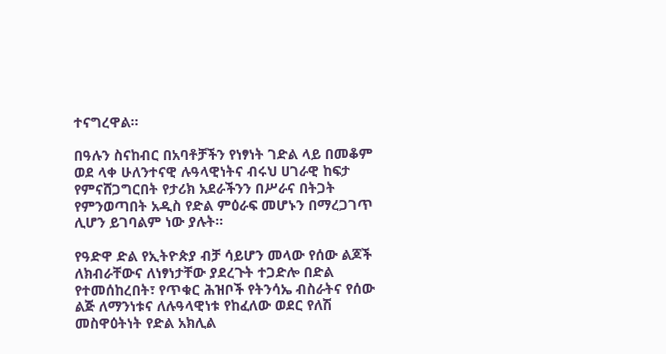ተናግረዋል።

በዓሉን ስናከብር በአባቶቻችን የነፃነት ገድል ላይ በመቆም ወደ ላቀ ሁለንተናዊ ሉዓላዊነትና ብሩህ ሀገራዊ ከፍታ የምናሸጋግርበት የታሪክ አደራችንን በሥራና በትጋት የምንወጣበት አዲስ የድል ምዕራፍ መሆኑን በማረጋገጥ ሊሆን ይገባልም ነው ያሉት።

የዓድዋ ድል የኢትዮጵያ ብቻ ሳይሆን መላው የሰው ልጆች ለክብራቸውና ለነፃነታቸው ያደረጉት ተጋድሎ በድል የተመሰከረበት፣ የጥቁር ሕዝቦች የትንሳኤ ብስራትና የሰው ልጅ ለማንነቱና ለሉዓላዊነቱ የከፈለው ወደር የለሽ መስዋዕትነት የድል አክሊል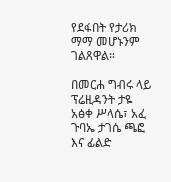የደፋበት የታሪክ ማማ መሆኑንም ገልጸዋል።

በመርሐ ግብሩ ላይ ፕሬዚዳንት ታዬ አፅቀ ሥላሴ፣ አፈ ጉባኤ ታገሴ ጫፎ እና ፊልድ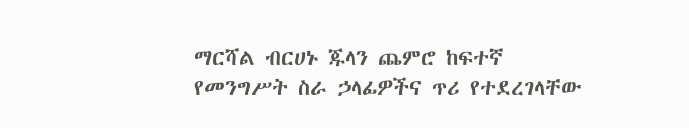ማርሻል ብርሀኑ ጁላን ጨምሮ ከፍተኛ የመንግሥት ስራ ኃላፊዎችና ጥሪ የተደረገላቸው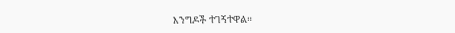እንግዶች ተገኝተዋል።